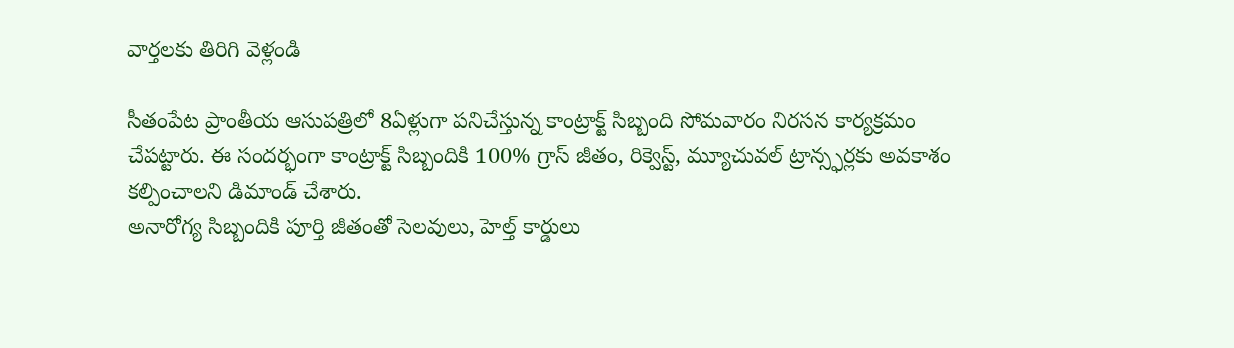వార్తలకు తిరిగి వెళ్లండి

సీతంపేట ప్రాంతీయ ఆసుపత్రిలో 8ఏళ్లుగా పనిచేస్తున్న కాంట్రాక్ట్ సిబ్బంది సోమవారం నిరసన కార్యక్రమం చేపట్టారు. ఈ సందర్భంగా కాంట్రాక్ట్ సిబ్బందికి 100% గ్రాస్ జీతం, రిక్వెస్ట్, మ్యూచువల్ ట్రాన్స్ఫర్లకు అవకాశం కల్పించాలని డిమాండ్ చేశారు.
అనారోగ్య సిబ్బందికి పూర్తి జీతంతో సెలవులు, హెల్త్ కార్డులు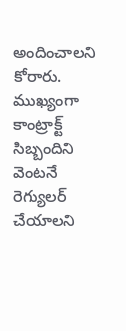అందించాలని కోరారు. ముఖ్యంగా కాంట్రాక్ట్ సిబ్బందిని వెంటనే రెగ్యులర్ చేయాలని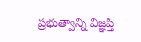ప్రభుత్వాన్ని విజ్ఞప్తి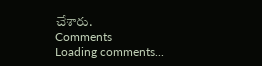చేశారు.
Comments
Loading comments...